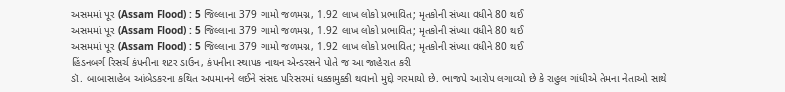અસમમાં પૂર (Assam Flood) : 5 જિલ્લાના 379 ગામો જળમગ્ન, 1.92 લાખ લોકો પ્રભાવિત; મૃતકોની સંખ્યા વધીને 80 થઈ
અસમમાં પૂર (Assam Flood) : 5 જિલ્લાના 379 ગામો જળમગ્ન, 1.92 લાખ લોકો પ્રભાવિત; મૃતકોની સંખ્યા વધીને 80 થઈ
અસમમાં પૂર (Assam Flood) : 5 જિલ્લાના 379 ગામો જળમગ્ન, 1.92 લાખ લોકો પ્રભાવિત; મૃતકોની સંખ્યા વધીને 80 થઈ
હિંડનબર્ગ રિસર્ચ કંપનીના શટર ડાઉન, કંપનીના સ્થાપક નાથન એન્ડરસને પોતે જ આ જાહેરાત કરી
ડૉ. બાબાસાહેબ આંબેડકરના કથિત અપમાનને લઈને સંસદ પરિસરમાં ધક્કામુક્કી થવાનો મુદ્દો ગરમાયો છે. ભાજપે આરોપ લગાવ્યો છે કે રાહુલ ગાંધીએ તેમના નેતાઓ સાથે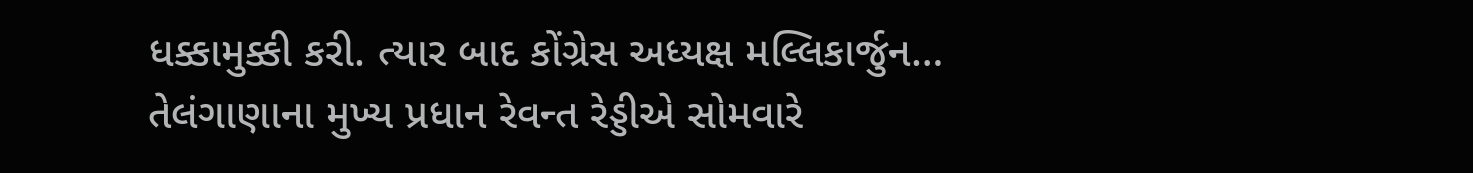ધક્કામુક્કી કરી. ત્યાર બાદ કોંગ્રેસ અધ્યક્ષ મલ્લિકાર્જુન…
તેલંગાણાના મુખ્ય પ્રધાન રેવન્ત રેડ્ડીએ સોમવારે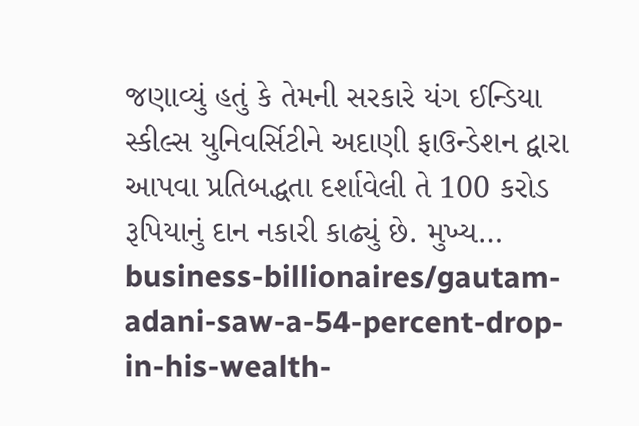જણાવ્યું હતું કે તેમની સરકારે યંગ ઈન્ડિયા સ્કીલ્સ યુનિવર્સિટીને અદાણી ફાઉન્ડેશન દ્વારા આપવા પ્રતિબદ્ધતા દર્શાવેલી તે 100 કરોડ રૂપિયાનું દાન નકારી કાઢ્યું છે. મુખ્ય…
business-billionaires/gautam-adani-saw-a-54-percent-drop-in-his-wealth-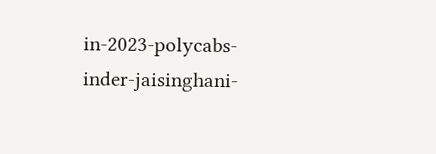in-2023-polycabs-inder-jaisinghani-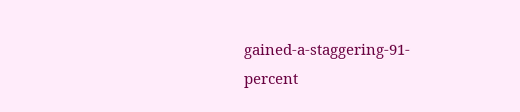gained-a-staggering-91-percent